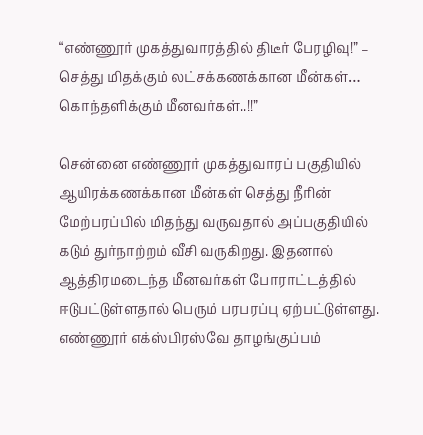“எண்ணூர் முகத்துவாரத்தில் திடீர் பேரழிவு!” – செத்து மிதக்கும் லட்சக்கணக்கான மீன்கள்… கொந்தளிக்கும் மீனவர்கள்..!!”

சென்னை எண்ணூர் முகத்துவாரப் பகுதியில் ஆயிரக்கணக்கான மீன்கள் செத்து நீரின் மேற்பரப்பில் மிதந்து வருவதால் அப்பகுதியில் கடும் துர்நாற்றம் வீசி வருகிறது. இதனால் ஆத்திரமடைந்த மீனவர்கள் போராட்டத்தில் ஈடுபட்டுள்ளதால் பெரும் பரபரப்பு ஏற்பட்டுள்ளது. எண்ணூர் எக்ஸ்பிரஸ்வே தாழங்குப்பம்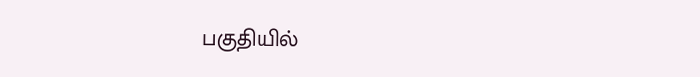பகுதியில்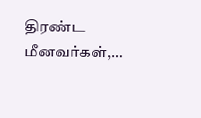திரண்ட மீனவர்கள்,…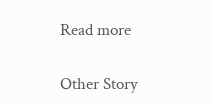Read more

Other Story